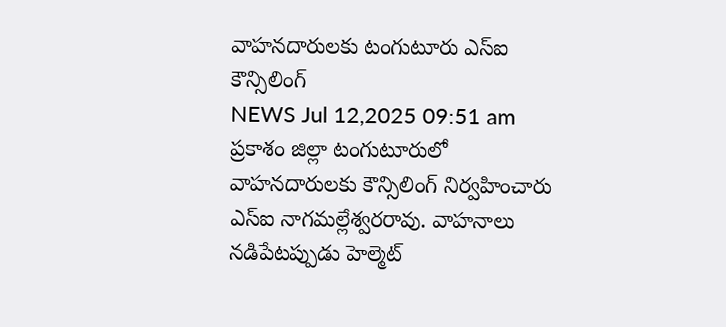వాహనదారులకు టంగుటూరు ఎస్ఐ కౌన్సిలింగ్
NEWS Jul 12,2025 09:51 am
ప్రకాశం జిల్లా టంగుటూరులో వాహనదారులకు కౌన్సిలింగ్ నిర్వహించారు ఎస్ఐ నాగమల్లేశ్వరరావు. వాహనాలు నడిపేటప్పుడు హెల్మెట్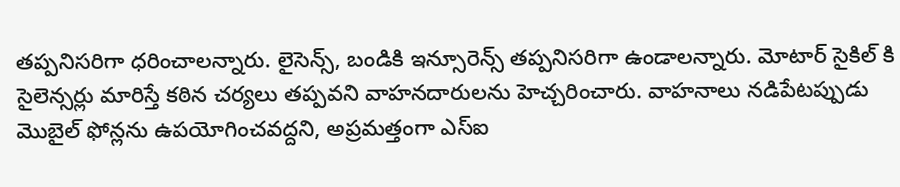తప్పనిసరిగా ధరించాలన్నారు. లైసెన్స్, బండికి ఇన్సూరెన్స్ తప్పనిసరిగా ఉండాలన్నారు. మోటార్ సైకిల్ కి సైలెన్సర్లు మారిస్తే కఠిన చర్యలు తప్పవని వాహనదారులను హెచ్చరించారు. వాహనాలు నడిపేటప్పుడు మొబైల్ ఫోన్లను ఉపయోగించవద్దని, అప్రమత్తంగా ఎస్ఐ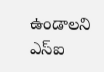ఉండాలని ఎస్ఐ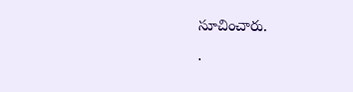సూచించారు.
.